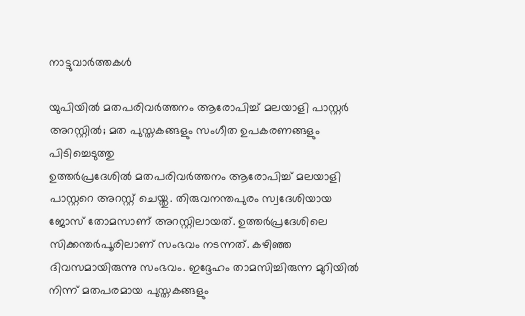നാട്ടുവാര്‍ത്തകള്‍

യുപിയില്‍ മതപരിവര്‍ത്തനം ആരോപിച്ച് മലയാളി പാസ്റ്റര്‍ അറസ്റ്റില്‍; മത പുസ്തകങ്ങളും സംഗീത ഉപകരണങ്ങളും പിടിച്ചെടുത്തു
ഉത്തര്‍പ്രദേശില്‍ മതപരിവര്‍ത്തനം ആരോപിച്ച് മലയാളി പാസ്റ്ററെ അറസ്റ്റ് ചെയ്തു. തിരുവനന്തപുരം സ്വദേശിയായ ജോസ് തോമസാണ് അറസ്റ്റിലായത്. ഉത്തര്‍പ്രദേശിലെ സിക്കന്തര്‍പൂരിലാണ് സംഭവം നടന്നത്. കഴിഞ്ഞ ദിവസമായിരുന്നു സംഭവം. ഇദ്ദേഹം താമസിച്ചിരുന്ന മുറിയില്‍ നിന്ന് മതപരമായ പുസ്തകങ്ങളും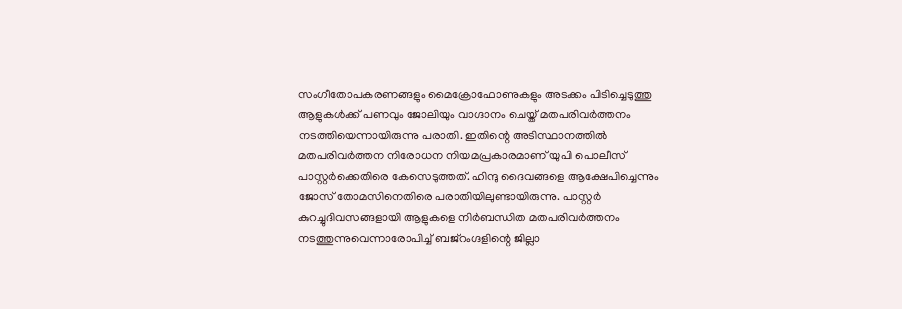സംഗീതോപകരണങ്ങളും മൈക്രോഫോണുകളും അടക്കം പിടിച്ചെടുത്തു ആളുകള്‍ക്ക് പണവും ജോലിയും വാഗ്ദാനം ചെയ്ത് മതപരിവര്‍ത്തനം നടത്തിയെന്നായിരുന്നു പരാതി. ഇതിന്റെ അടിസ്ഥാനത്തില്‍ മതപരിവര്‍ത്തന നിരോധന നിയമപ്രകാരമാണ് യുപി പൊലീസ് പാസ്റ്റര്‍ക്കെതിരെ കേസെടുത്തത്. ഹിന്ദു ദൈവങ്ങളെ ആക്ഷേപിച്ചെന്നും ജോസ് തോമസിനെതിരെ പരാതിയിലുണ്ടായിരുന്നു. പാസ്റ്റര്‍ കുറച്ചുദിവസങ്ങളായി ആളുകളെ നിര്‍ബന്ധിത മതപരിവര്‍ത്തനം നടത്തുന്നുവെന്നാരോപിച്ച് ബജ്റംഗ്ദളിന്റെ ജില്ലാ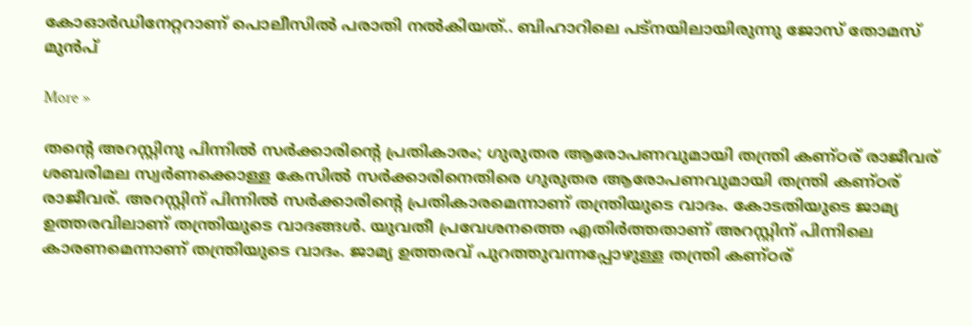കോഓര്‍ഡിനേറ്ററാണ് പൊലീസില്‍ പരാതി നല്‍കിയത്.. ബിഹാറിലെ പട്നയിലായിരുന്നു ജോസ് തോമസ് മുന്‍പ്

More »

തന്റെ അറസ്റ്റിനു പിന്നില്‍ സര്‍ക്കാരിന്റെ പ്രതികാരം; ഗുരുതര ആരോപണവുമായി തന്ത്രി കണ്ഠര് രാജീവര്
ശബരിമല സ്വര്‍ണക്കൊള്ള കേസില്‍ സര്‍ക്കാരിനെതിരെ ഗുരുതര ആരോപണവുമായി തന്ത്രി കണ്ഠര് രാജീവര്. അറസ്റ്റിന് പിന്നില്‍ സര്‍ക്കാരിന്റെ പ്രതികാരമെന്നാണ് തന്ത്രിയുടെ വാദം. കോടതിയുടെ ജാമ്യ ഉത്തരവിലാണ് തന്ത്രിയുടെ വാദങ്ങള്‍. യുവതീ പ്രവേശനത്തെ എതിര്‍ത്തതാണ് അറസ്റ്റിന് പിന്നിലെ കാരണമെന്നാണ് തന്ത്രിയുടെ വാദം. ജാമ്യ ഉത്തരവ് പുറത്തുവന്നപ്പോഴുള്ള തന്ത്രി കണ്ഠര്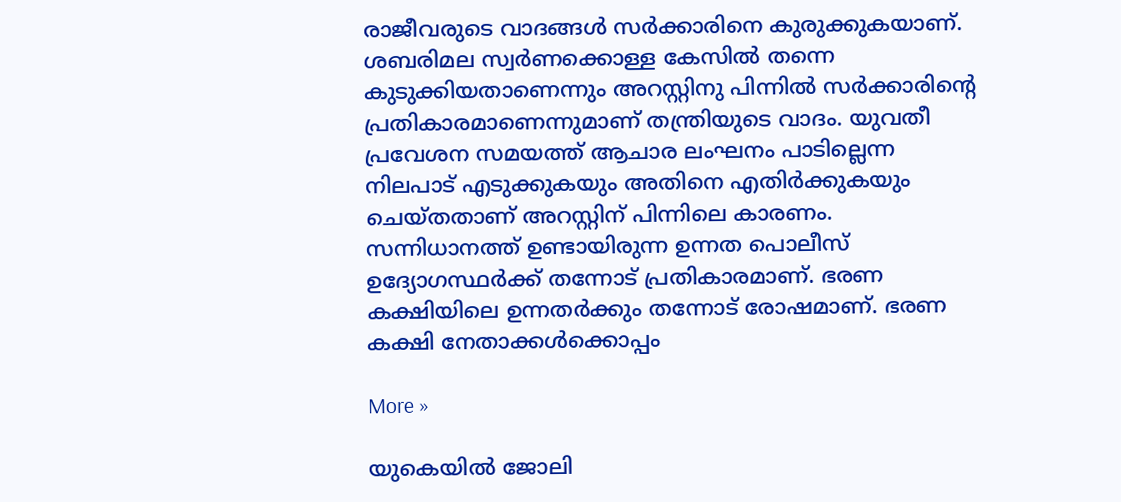രാജീവരുടെ വാദങ്ങള്‍ സര്‍ക്കാരിനെ കുരുക്കുകയാണ്. ശബരിമല സ്വര്‍ണക്കൊള്ള കേസില്‍ തന്നെ കുടുക്കിയതാണെന്നും അറസ്റ്റിനു പിന്നില്‍ സര്‍ക്കാരിന്റെ പ്രതികാരമാണെന്നുമാണ് തന്ത്രിയുടെ വാദം. യുവതീ പ്രവേശന സമയത്ത് ആചാര ലംഘനം പാടില്ലെന്ന നിലപാട് എടുക്കുകയും അതിനെ എതിര്‍ക്കുകയും ചെയ്തതാണ് അറസ്റ്റിന് പിന്നിലെ കാരണം. സന്നിധാനത്ത് ഉണ്ടായിരുന്ന ഉന്നത പൊലീസ് ഉദ്യോഗസ്ഥര്‍ക്ക് തന്നോട് പ്രതികാരമാണ്. ഭരണ കക്ഷിയിലെ ഉന്നതര്‍ക്കും തന്നോട് രോഷമാണ്. ഭരണ കക്ഷി നേതാക്കള്‍ക്കൊപ്പം

More »

യുകെയില്‍ ജോലി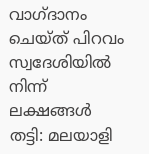വാഗ്ദാനം ചെയ്ത് പിറവം സ്വദേശിയില്‍ നിന്ന് ലക്ഷങ്ങള്‍ തട്ടി: മലയാളി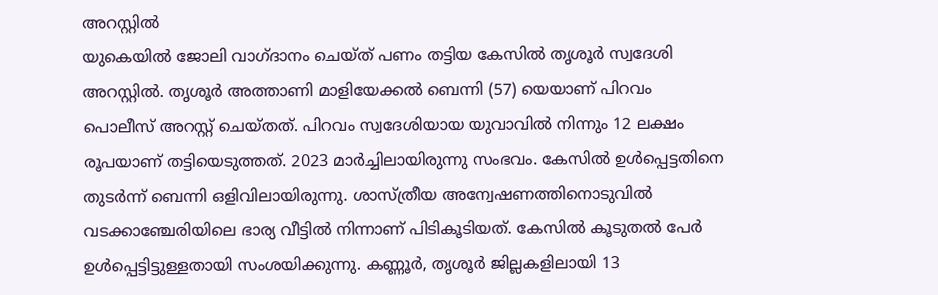അറസ്റ്റില്‍
യുകെയില്‍ ജോലി വാഗ്ദാനം ചെയ്ത് പണം തട്ടിയ കേസില്‍ തൃശൂര്‍ സ്വദേശി അറസ്റ്റില്‍. തൃശൂര്‍ അത്താണി മാളിയേക്കല്‍ ബെന്നി (57) യെയാണ് പിറവം പൊലീസ് അറസ്റ്റ് ചെയ്തത്. പിറവം സ്വദേശിയായ യുവാവില്‍ നിന്നും 12 ലക്ഷം രൂപയാണ് തട്ടിയെടുത്തത്. 2023 മാര്‍ച്ചിലായിരുന്നു സംഭവം. കേസില്‍ ഉള്‍പ്പെട്ടതിനെ തുടര്‍ന്ന് ബെന്നി ഒളിവിലായിരുന്നു. ശാസ്ത്രീയ അന്വേഷണത്തിനൊടുവില്‍ വടക്കാഞ്ചേരിയിലെ ഭാര്യ വീട്ടില്‍ നിന്നാണ് പിടികൂടിയത്. കേസില്‍ കൂടുതല്‍ പേര്‍ ഉള്‍പ്പെട്ടിട്ടുള്ളതായി സംശയിക്കുന്നു. കണ്ണൂര്‍, തൃശൂര്‍ ജില്ലകളിലായി 13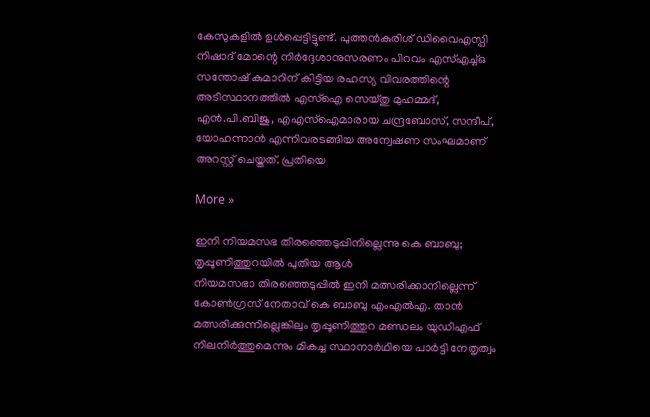കേസുകളില്‍ ഉള്‍പ്പെട്ടിട്ടുണ്ട്. പുത്തന്‍കുരിശ് ഡിവൈഎസ്പി നിഷാദ് മോന്റെ നിര്‍ദ്ദേശാനുസരണം പിറവം എസ്എച്ച്‌ഒ സന്തോഷ് കുമാറിന് കിട്ടിയ രഹസ്യ വിവരത്തിന്റെ അടിസ്ഥാനത്തില്‍ എസ്‌ഐ സെയ്തു മുഹമ്മദ്, എന്‍.പി.ബിജു, എഎസ്ഐമാരായ ചന്ദ്രബോസ്, സന്ദീപ്, യോഹന്നാന്‍ എന്നിവരടങ്ങിയ അന്വേഷണ സംഘമാണ് അറസ്റ്റ് ചെയ്തത്. പ്രതിയെ

More »

ഇനി നിയമസഭ തിരഞ്ഞെടുപ്പിനില്ലെന്നു കെ ബാബു; തൃപ്പൂണിത്തുറയില്‍ പുതിയ ആള്‍
നിയമസഭാ തിരഞ്ഞെടുപ്പില്‍ ഇനി മത്സരിക്കാനില്ലെന്ന് കോണ്‍ഗ്രസ് നേതാവ് കെ ബാബു എംഎല്‍എ. താന്‍ മത്സരിക്കുന്നില്ലെങ്കിലും തൃപ്പൂണിത്തുറ മണ്ഡലം യുഡിഎഫ് നിലനിര്‍ത്തുമെന്നും മികച്ച സ്ഥാനാര്‍ഥിയെ പാര്‍ട്ടി നേതൃത്വം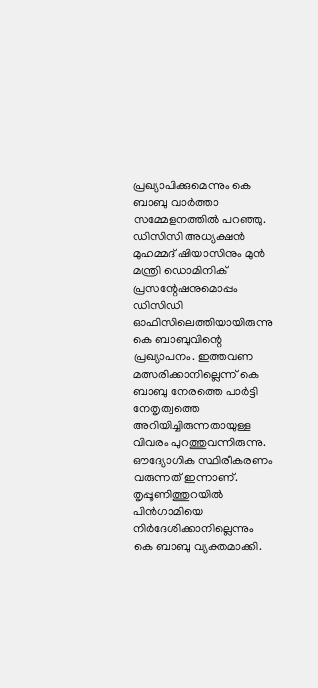പ്രഖ്യാപിക്കുമെന്നും കെ ബാബു വാര്‍ത്താ സമ്മേളനത്തില്‍ പറഞ്ഞു. ഡിസിസി അധ്യക്ഷന്‍ മുഹമ്മദ് ഷിയാസിനും മുന്‍ മന്ത്രി ഡൊമിനിക് പ്രസന്റേഷനുമൊപ്പം ഡിസിഡി ഓഫിസിലെത്തിയായിരുന്നു കെ ബാബുവിന്റെ പ്രഖ്യാപനം. ഇത്തവണ മത്സരിക്കാനില്ലെന്ന് കെ ബാബു നേരത്തെ പാര്‍ട്ടി നേതൃത്വത്തെ അറിയിച്ചിരുന്നതായുള്ള വിവരം പുറത്തുവന്നിരുന്നു. ഔദ്യോഗിക സ്ഥിരീകരണം വരുന്നത് ഇന്നാണ്. തൃപ്പൂണിത്തുറയില്‍ പിന്‍ഗാമിയെ നിര്‍ദേശിക്കാനില്ലെന്നും കെ ബാബു വ്യക്തമാക്കി.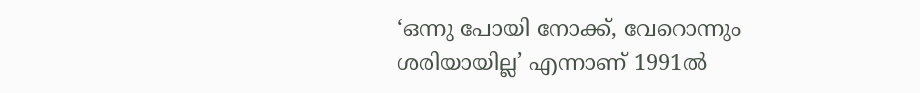‘ഒന്നു പോയി നോക്ക്, വേറൊന്നും ശരിയായില്ല’ എന്നാണ് 1991ല്‍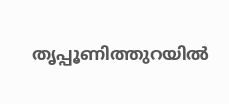തൃപ്പൂണിത്തുറയില്‍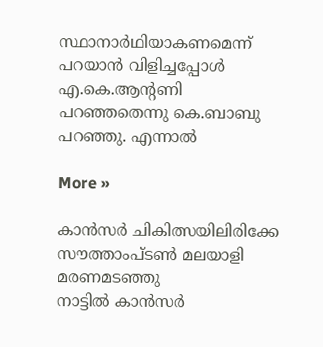സ്ഥാനാര്‍ഥിയാകണമെന്ന് പറയാന്‍ വിളിച്ചപ്പോള്‍ എ.കെ.ആന്റണി പറഞ്ഞതെന്നു കെ.ബാബു പറഞ്ഞു. എന്നാല്‍

More »

കാന്‍സര്‍ ചികിത്സയിലിരിക്കേ സൗത്താംപ്ടണ്‍ മലയാളി മരണമടഞ്ഞു
നാട്ടില്‍ കാന്‍സര്‍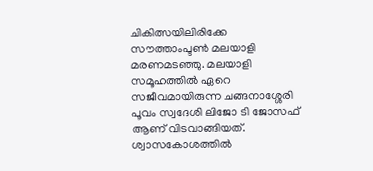ചികിത്സയിലിരിക്കേ സൗത്താംപ്ടണ്‍ മലയാളി മരണമടഞ്ഞു. മലയാളി സമൂഹത്തില്‍ ഏറെ സജീവമായിരുന്ന ചങ്ങനാശ്ശേരി പൂവം സ്വദേശി ലിജോ ടി ജോസഫ് ആണ് വിടവാങ്ങിയത്. ശ്വാസകോശത്തില്‍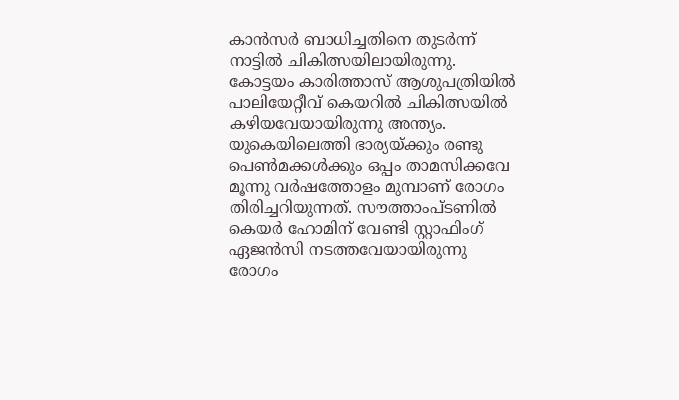കാന്‍സര്‍ ബാധിച്ചതിനെ തുടര്‍ന്ന് നാട്ടില്‍ ചികിത്സയിലായിരുന്നു. കോട്ടയം കാരിത്താസ് ആശുപത്രിയില്‍ പാലിയേറ്റീവ് കെയറില്‍ ചികിത്സയില്‍ കഴിയവേയായിരുന്നു അന്ത്യം. യുകെയിലെത്തി ഭാര്യയ്ക്കും രണ്ടു പെണ്‍മക്കള്‍ക്കും ഒപ്പം താമസിക്കവേ മൂന്നു വര്‍ഷത്തോളം മുമ്പാണ് രോഗം തിരിച്ചറിയുന്നത്. സൗത്താംപ്ടണില്‍ കെയര്‍ ഹോമിന് വേണ്ടി സ്റ്റാഫിംഗ് ഏജന്‍സി നടത്തവേയായിരുന്നു രോഗം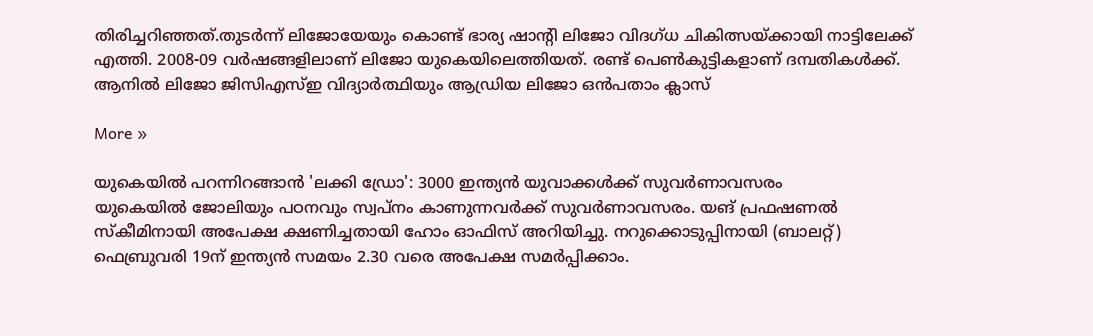തിരിച്ചറിഞ്ഞത്.തുടര്‍ന്ന് ലിജോയേയും കൊണ്ട് ഭാര്യ ഷാന്റി ലിജോ വിദഗ്ധ ചികിത്സയ്ക്കായി നാട്ടിലേക്ക് എത്തി. 2008-09 വര്‍ഷങ്ങളിലാണ് ലിജോ യുകെയിലെത്തിയത്. രണ്ട് പെണ്‍കുട്ടികളാണ് ദമ്പതികള്‍ക്ക്. ആനില്‍ ലിജോ ജിസിഎസ്ഇ വിദ്യാര്‍ത്ഥിയും ആഡ്രിയ ലിജോ ഒന്‍പതാം ക്ലാസ്

More »

യുകെയില്‍ പറന്നിറങ്ങാന്‍ 'ലക്കി ഡ്രോ': 3000 ഇന്ത്യന്‍ യുവാക്കള്‍ക്ക് സുവര്‍ണാവസരം
യുകെയില്‍ ജോലിയും പഠനവും സ്വപ്നം കാണുന്നവര്‍ക്ക് സുവര്‍ണാവസരം. യങ് പ്രഫഷണല്‍ സ്കീമിനായി അപേക്ഷ ക്ഷണിച്ചതായി ഹോം ഓഫിസ് അറിയിച്ചു. നറുക്കൊടുപ്പിനായി (ബാലറ്റ്) ഫെബ്രുവരി 19ന് ഇന്ത്യന്‍ സമയം 2.30 വരെ അപേക്ഷ സമര്‍പ്പിക്കാം.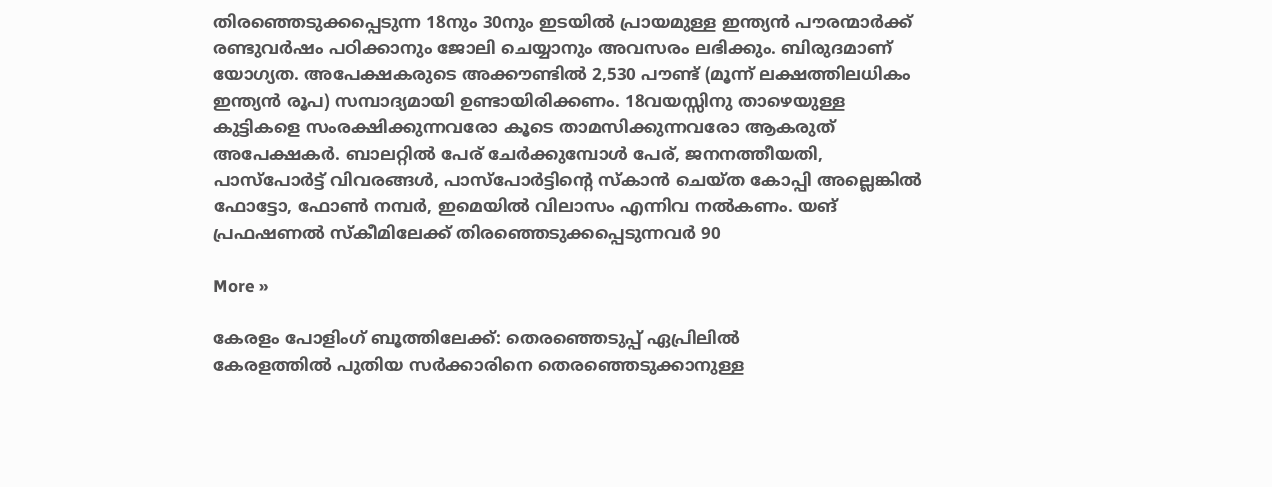തിരഞ്ഞെടുക്കപ്പെടുന്ന 18നും 30നും ഇടയില്‍ പ്രായമുള്ള ഇന്ത്യന്‍ പൗരന്മാര്‍ക്ക് രണ്ടുവര്‍ഷം പഠിക്കാനും ജോലി ചെയ്യാനും അവസരം ലഭിക്കും. ബിരുദമാണ് യോഗ്യത. അപേക്ഷകരുടെ അക്കൗണ്ടില്‍ 2,530 പൗണ്ട് (മൂന്ന് ലക്ഷത്തിലധികം ഇന്ത്യന്‍ രൂപ) സമ്പാദ്യമായി ഉണ്ടായിരിക്കണം. 18വയസ്സിനു താഴെയുള്ള കുട്ടികളെ സംരക്ഷിക്കുന്നവരോ കൂടെ താമസിക്കുന്നവരോ ആകരുത് അപേക്ഷകര്‍. ബാലറ്റില്‍ പേര് ചേര്‍ക്കുമ്പോള്‍ പേര്, ജനനത്തീയതി, പാസ്‌പോര്‍ട്ട് വിവരങ്ങള്‍, പാസ്‌പോര്‍ട്ടിന്റെ സ്കാന്‍ ചെയ്ത കോപ്പി അല്ലെങ്കില്‍ ഫോട്ടോ, ഫോണ്‍ നമ്പര്‍, ഇമെയില്‍ വിലാസം എന്നിവ നല്‍കണം. യങ് പ്രഫഷണല്‍ സ്കീമിലേക്ക് തിരഞ്ഞെടുക്കപ്പെടുന്നവര്‍ 90

More »

കേരളം പോളിംഗ് ബൂത്തിലേക്ക്: തെരഞ്ഞെടുപ്പ് ഏപ്രിലില്‍
കേരളത്തില്‍ പുതിയ സര്‍ക്കാരിനെ തെരഞ്ഞെടുക്കാനുള്ള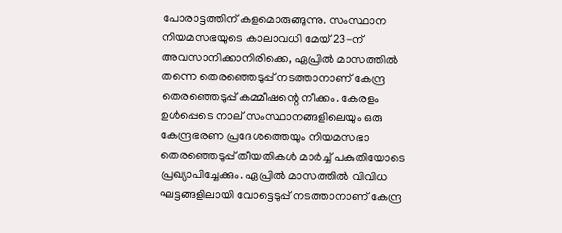പോരാട്ടത്തിന് കളമൊരുങ്ങുന്നു. സംസ്ഥാന നിയമസഭയുടെ കാലാവധി മേയ് 23-ന് അവസാനിക്കാനിരിക്കെ, ഏപ്രില്‍ മാസത്തില്‍ തന്നെ തെരഞ്ഞെടുപ്പ് നടത്താനാണ് കേന്ദ്ര തെരഞ്ഞെടുപ്പ് കമ്മീഷന്റെ നീക്കം. കേരളം ഉള്‍പ്പെടെ നാല് സംസ്ഥാനങ്ങളിലെയും ഒരു കേന്ദ്രഭരണ പ്രദേശത്തെയും നിയമസഭാ തെരഞ്ഞെടുപ്പ് തീയതികള്‍ മാര്‍ച്ച് പകുതിയോടെ പ്രഖ്യാപിച്ചേക്കും. ഏപ്രില്‍ മാസത്തില്‍ വിവിധ ഘട്ടങ്ങളിലായി വോട്ടെടുപ്പ് നടത്താനാണ് കേന്ദ്ര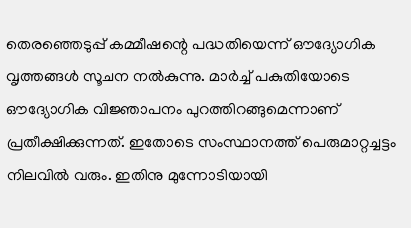തെരഞ്ഞെടുപ്പ് കമ്മീഷന്റെ പദ്ധതിയെന്ന് ഔദ്യോഗിക വൃത്തങ്ങള്‍ സൂചന നല്‍കുന്നു. മാര്‍ച്ച് പകുതിയോടെ ഔദ്യോഗിക വിജ്ഞാപനം പുറത്തിറങ്ങുമെന്നാണ് പ്രതീക്ഷിക്കുന്നത്. ഇതോടെ സംസ്ഥാനത്ത് പെരുമാറ്റച്ചട്ടം നിലവില്‍ വരും. ഇതിനു മുന്നോടിയായി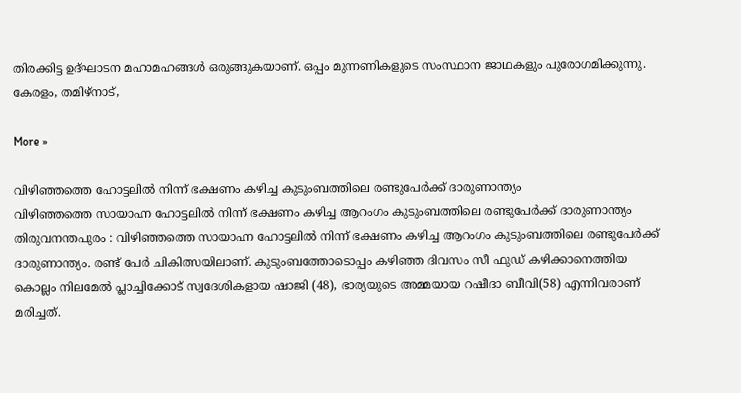തിരക്കിട്ട ഉദ്ഘാടന മഹാമഹങ്ങള്‍ ഒരുങ്ങുകയാണ്. ഒപ്പം മുന്നണികളുടെ സംസ്ഥാന ജാഥകളും പുരോഗമിക്കുന്നു. കേരളം, തമിഴ്‌നാട്,

More »

വിഴിഞ്ഞത്തെ ഹോട്ടലില്‍ നിന്ന് ഭക്ഷണം കഴിച്ച കുടുംബത്തിലെ രണ്ടുപേര്‍ക്ക് ദാരുണാന്ത്യം
വിഴിഞ്ഞത്തെ സായാഹ്ന ഹോട്ടലില്‍ നിന്ന് ഭക്ഷണം കഴിച്ച ആറംഗം കുടുംബത്തിലെ രണ്ടുപേര്‍ക്ക് ദാരുണാന്ത്യം തിരുവനന്തപുരം : വിഴിഞ്ഞത്തെ സായാഹ്ന ഹോട്ടലില്‍ നിന്ന് ഭക്ഷണം കഴിച്ച ആറംഗം കുടുംബത്തിലെ രണ്ടുപേര്‍ക്ക് ദാരുണാന്ത്യം. രണ്ട് പേര്‍ ചികിത്സയിലാണ്. കുടുംബത്തോടൊപ്പം കഴിഞ്ഞ ദിവസം സീ ഫുഡ് കഴിക്കാനെത്തിയ കൊല്ലം നിലമേല്‍ പ്ലാച്ചിക്കോട് സ്വദേശികളായ ഷാജി (48), ഭാര്യയുടെ അമ്മയായ റഷീദാ ബീവി(58) എന്നിവരാണ് മരിച്ചത്.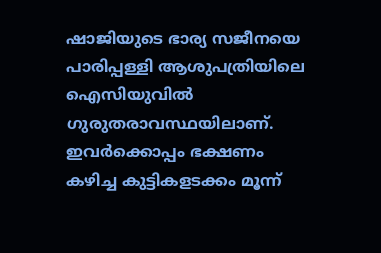ഷാജിയുടെ ഭാര്യ സജീനയെ പാരിപ്പള്ളി ആശുപത്രിയിലെ ഐസിയുവില്‍ ഗുരുതരാവസ്ഥയിലാണ്. ഇവര്‍ക്കൊപ്പം ഭക്ഷണം കഴിച്ച കുട്ടികളടക്കം മൂന്ന്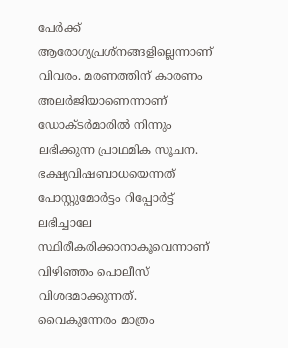പേര്‍ക്ക് ആരോഗ്യപ്രശ്‌നങ്ങളില്ലെന്നാണ് വിവരം. മരണത്തിന് കാരണം അലര്‍ജിയാണെന്നാണ് ഡോക്ടര്‍മാരില്‍ നിന്നും ലഭിക്കുന്ന പ്രാഥമിക സൂചന. ഭക്ഷ്യവിഷബാധയെന്നത് പോസ്റ്റുമോര്‍ട്ടം റിപ്പോര്‍ട്ട് ലഭിച്ചാലേ സ്ഥിരീകരിക്കാനാകൂവെന്നാണ് വിഴിഞ്ഞം പൊലീസ് വിശദമാക്കുന്നത്. വൈകുന്നേരം മാത്രം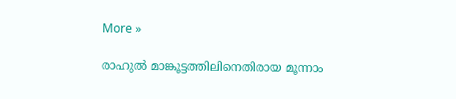More »

രാഹുല്‍ മാങ്കൂട്ടത്തിലിനെതിരായ മൂന്നാം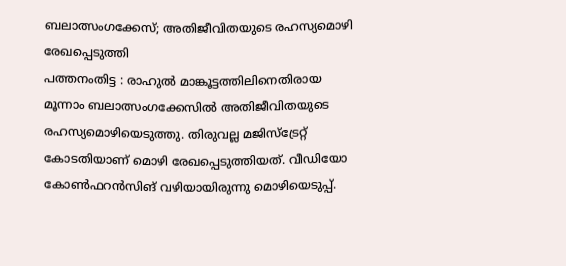ബലാത്സംഗക്കേസ്; അതിജീവിതയുടെ രഹസ്യമൊഴി രേഖപ്പെടുത്തി
പത്തനംതിട്ട : രാഹുല്‍ മാങ്കൂട്ടത്തിലിനെതിരായ മൂന്നാം ബലാത്സംഗക്കേസില്‍ അതിജീവിതയുടെ രഹസ്യമൊഴിയെടുത്തു. തിരുവല്ല മജിസ്‌ട്രേറ്റ് കോടതിയാണ് മൊഴി രേഖപ്പെടുത്തിയത്. വീഡിയോ കോണ്‍ഫറന്‍സിങ് വഴിയായിരുന്നു മൊഴിയെടുപ്പ്.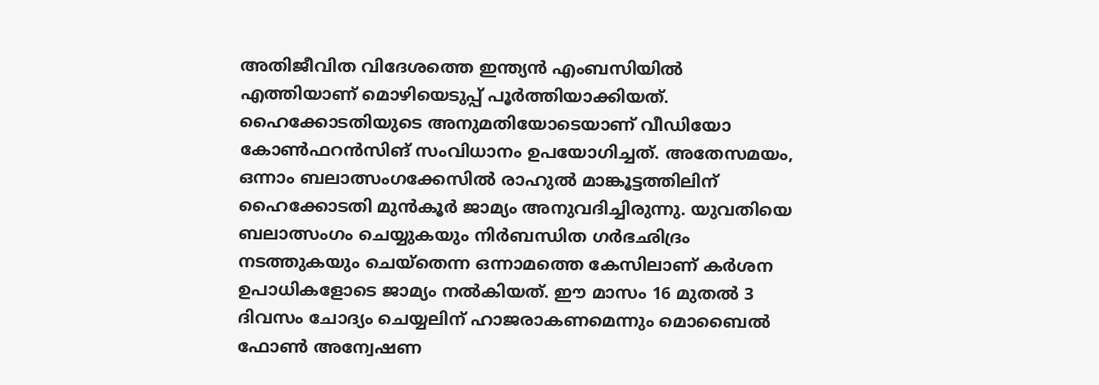അതിജീവിത വിദേശത്തെ ഇന്ത്യന്‍ എംബസിയില്‍ എത്തിയാണ് മൊഴിയെടുപ്പ് പൂര്‍ത്തിയാക്കിയത്. ഹൈക്കോടതിയുടെ അനുമതിയോടെയാണ് വീഡിയോ കോണ്‍ഫറന്‍സിങ് സംവിധാനം ഉപയോഗിച്ചത്. അതേസമയം, ഒന്നാം ബലാത്സംഗക്കേസില്‍ രാഹുല്‍ മാങ്കൂട്ടത്തിലിന് ഹൈക്കോടതി മുന്‍കൂര്‍ ജാമ്യം അനുവദിച്ചിരുന്നു. യുവതിയെ ബലാത്സംഗം ചെയ്യുകയും നിര്‍ബന്ധിത ഗര്‍ഭഛിദ്രം നടത്തുകയും ചെയ്‌തെന്ന ഒന്നാമത്തെ കേസിലാണ് കര്‍ശന ഉപാധികളോടെ ജാമ്യം നല്‍കിയത്. ഈ മാസം 16 മുതല്‍ 3 ദിവസം ചോദ്യം ചെയ്യലിന് ഹാജരാകണമെന്നും മൊബൈല്‍ ഫോണ്‍ അന്വേഷണ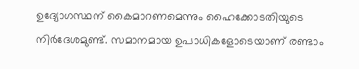ഉദ്യോഗസ്ഥന് കൈമാറണമെന്നും ഹൈക്കോടതിയുടെ നിര്‍ദേശമുണ്ട്. സമാനമായ ഉപാധികളോടെയാണ് രണ്ടാം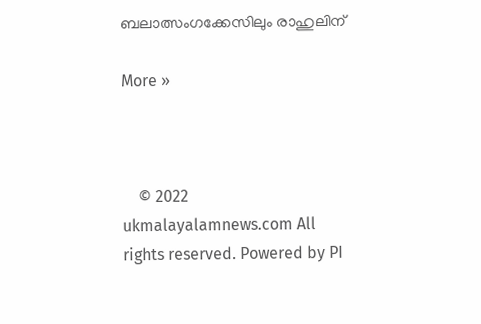ബലാത്സംഗക്കേസിലും രാഹുലിന്

More »



    © 2022 ukmalayalamnews.com All rights reserved. Powered by PI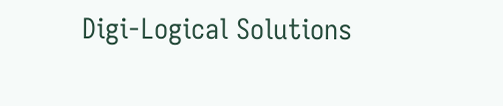Digi-Logical Solutions